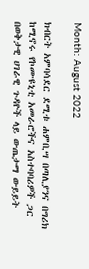Month: August 2022

ክብርት አምባሳደር ደሚቱ ሐምቢሣ በጣሊያንና በግሪክ ከሚኖሩ የኮሙዩኒቲ አመራሮችና አስተባባሪዎች ጋር በወቅታዊ ሀገራዊ ጉዳዮች ላይ ውጤታማ ውይይት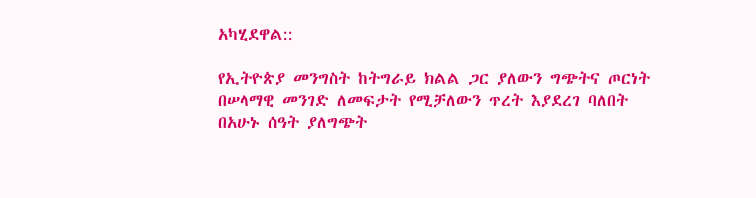አካሂደዋል::

የኢትዮጵያ መንግስት ከትግራይ ክልል ጋር ያለውን ግጭትና ጦርነት በሠላማዊ መንገድ ለመፍታት የሚቻለውን ጥረት እያደረገ ባለበት በአሁኑ ሰዓት ያለግጭት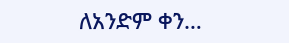ለአንድም ቀን…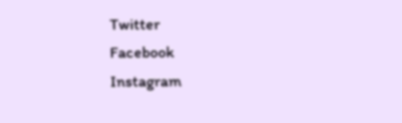Twitter
Facebook
Instagram